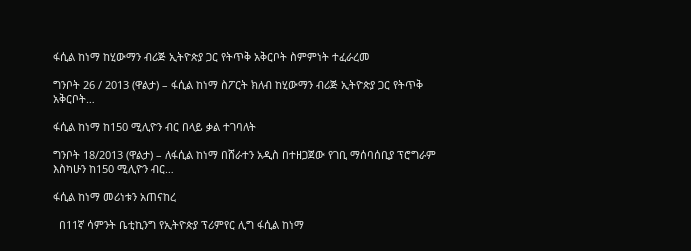ፋሲል ከነማ ከሂውማን ብሪጅ ኢትዮጵያ ጋር የትጥቅ አቅርቦት ስምምነት ተፈራረመ

ግንቦት 26 / 2013 (ዋልታ) – ፋሲል ከነማ ስፖርት ክለብ ከሂውማን ብሪጅ ኢትዮጵያ ጋር የትጥቅ አቅርቦት…

ፋሲል ከነማ ከ150 ሚሊዮን ብር በላይ ቃል ተገባለት

ግንቦት 18/2013 (ዋልታ) – ለፋሲል ከነማ በሸራተን አዲስ በተዘጋጀው የገቢ ማሰባሰቢያ ፕሮግራም እስካሁን ከ150 ሚሊዮን ብር…

ፋሲል ከነማ መሪነቱን አጠናከረ

  በ11ኛ ሳምንት ቤቲኪንግ የኢትዮጵያ ፕሪምየር ሊግ ፋሲል ከነማ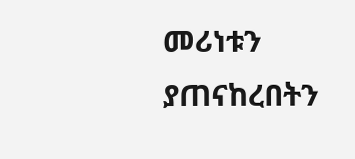መሪነቱን ያጠናከረበትን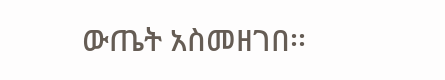ውጤት አስመዘገበ፡፡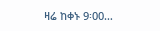ዛሬ ከቀኑ 9፡00…